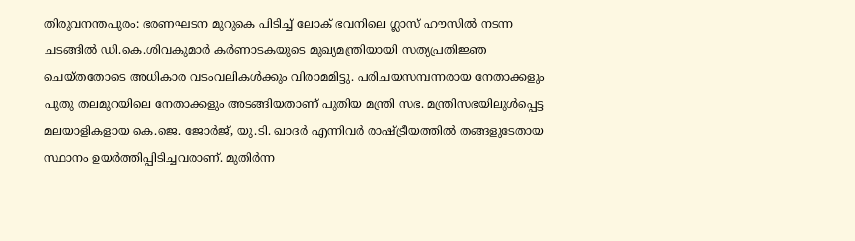തിരുവനന്തപുരം: ഭരണഘടന മുറുകെ പിടിച്ച് ലോക് ഭവനിലെ ഗ്ലാസ് ഹൗസിൽ നടന്ന ചടങ്ങിൽ ഡി.കെ.ശിവകുമാർ കർണാടകയുടെ മുഖ്യമന്ത്രിയായി സത്യപ്രതിജ്ഞ ചെയ്തതോടെ അധികാര വടംവലികൾക്കും വിരാമമിട്ടു. പരിചയസമ്പന്നരായ നേതാക്കളും പുതു തലമുറയിലെ നേതാക്കളും അടങ്ങിയതാണ് പുതിയ മന്ത്രി സഭ. മന്ത്രിസഭയിലുൾപ്പെട്ട മലയാളികളായ കെ.ജെ. ജോർജ്, യു.ടി. ഖാദർ എന്നിവർ രാഷ്ട്രീയത്തിൽ തങ്ങളുടേതായ സ്ഥാനം ഉയർത്തിപ്പിടിച്ചവരാണ്. മുതിർന്ന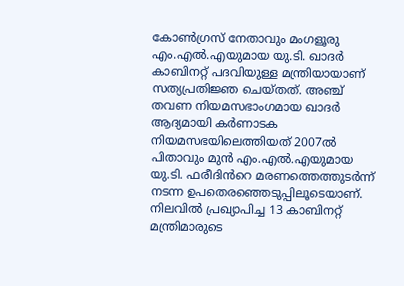കോൺഗ്രസ് നേതാവും മംഗളൂരു എം.എൽ.എയുമായ യു.ടി. ഖാദർ കാബിനറ്റ് പദവിയുള്ള മന്ത്രിയായാണ് സത്യപ്രതിജ്ഞ ചെയ്തത്. അഞ്ച് തവണ നിയമസഭാംഗമായ ഖാദർ ആദ്യമായി കർണാടക നിയമസഭയിലെത്തിയത് 2007ൽ പിതാവും മുൻ എം.എൽ.എയുമായ യു.ടി. ഫരീദിൻറെ മരണത്തെത്തുടർന്ന് നടന്ന ഉപതെരഞ്ഞെടുപ്പിലൂടെയാണ്. നിലവിൽ പ്രഖ്യാപിച്ച 13 കാബിനറ്റ് മന്ത്രിമാരുടെ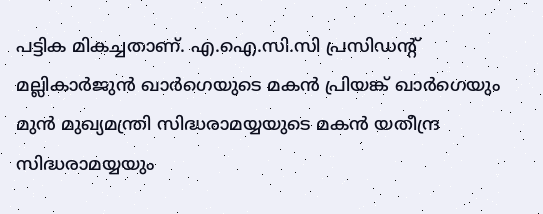പട്ടിക മികച്ചതാണ്. എ.ഐ.സി.സി പ്രസിഡന്റ് മല്ലികാർജുൻ ഖാർഗെയുടെ മകൻ പ്രിയങ്ക് ഖാർഗെയും മുൻ മുഖ്യമന്ത്രി സിദ്ധരാമയ്യയുടെ മകൻ യതീന്ദ്ര സിദ്ധരാമയ്യയും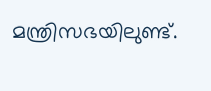മന്ത്രിസഭയിലുണ്ട്.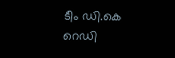ടീം ഡി.കെ റെഡി